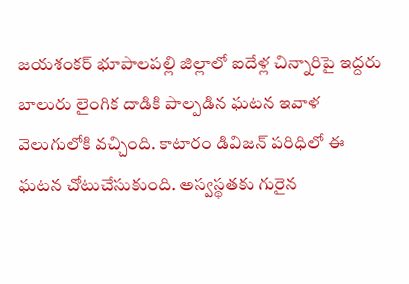జయశంకర్ భూపాలపల్లి జిల్లాలో ఐదేళ్ల చిన్నారిపై ఇద్దరు బాలురు లైంగిక దాడికి పాల్పడిన ఘటన ఇవాళ వెలుగులోకి వచ్చింది. కాటారం డివిజన్ పరిధిలో ఈ ఘటన చోటుచేసుకుంది. అస్వస్థతకు గురైన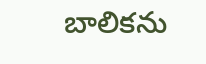బాలికను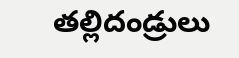తల్లిదండ్రులు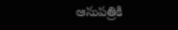ఆసుపత్రికి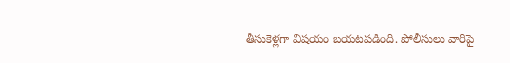తీసుకెళ్లగా విషయం బయటపడింది. పోలీసులు వారిపై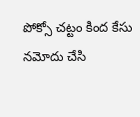పోక్సో చట్టం కింద కేసు నమోదు చేసి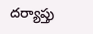దర్యాప్తు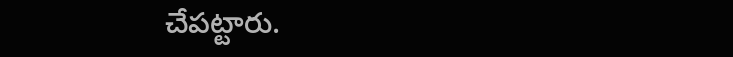చేపట్టారు.